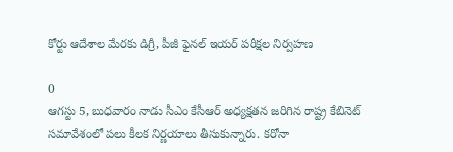కోర్టు ఆదేశాల మేరకు డిగ్రీ, పీజీ ఫైనల్ ఇయర్ పరీక్షల నిర్వహణ

0
ఆగస్టు 5, బుధవారం నాడు సీఎం కేసీఆర్ అధ్యక్షతన జరిగిన రాష్ట్ర కేబినెట్ సమావేశంలో పలు కీలక నిర్ణయాలు తీసుకున్నారు. కరోనా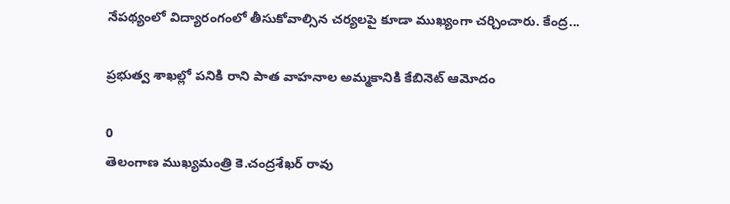నేపథ్యంలో విద్యారంగంలో తీసుకోవాల్సిన చర్యలపై కూడా ముఖ్యంగా చర్చించారు. కేంద్ర...

ప్రభుత్వ శాఖల్లో పనికి రాని పాత వాహనాల అమ్మకానికి కేబినెట్ ఆమోదం

0
తెలంగాణ ముఖ్యమంత్రి కె.చంద్రశేఖర్ రావు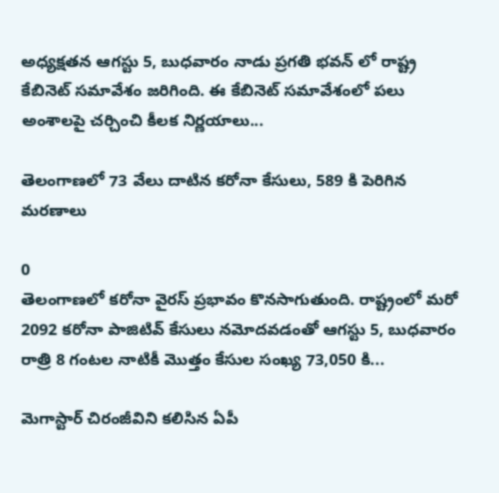అధ్యక్షతన ఆగస్టు 5, బుధవారం నాడు ప్రగతి భవన్ లో రాష్ట్ర కేబినెట్ సమావేశం జరిగింది. ఈ కేబినెట్ సమావేశంలో పలు అంశాలపై చర్చించి కీలక నిర్ణయాలు...

తెలంగాణలో 73 వేలు దాటిన కరోనా కేసులు, 589 కి పెరిగిన మరణాలు

0
తెలంగాణలో కరోనా వైరస్ ప్రభావం కొనసాగుతుంది. రాష్ట్రంలో మరో 2092 కరోనా పాజిటివ్ కేసులు నమోదవడంతో ఆగస్టు 5, బుధవారం రాత్రి 8 గంటల నాటికీ మొత్తం కేసుల సంఖ్య 73,050 కి...

మెగాస్టార్ చిరంజీవిని కలిసిన ఏపీ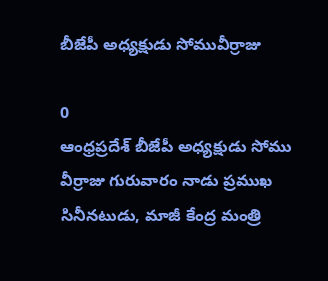బీజేపీ అధ్యక్షుడు సోమువీర్రాజు

0
ఆంధ్రప్రదేశ్‌ బీజేపీ అధ్యక్షుడు సోము వీర్రాజు గురువారం నాడు ప్రముఖ సినీనటుడు, మాజీ కేంద్ర మంత్రి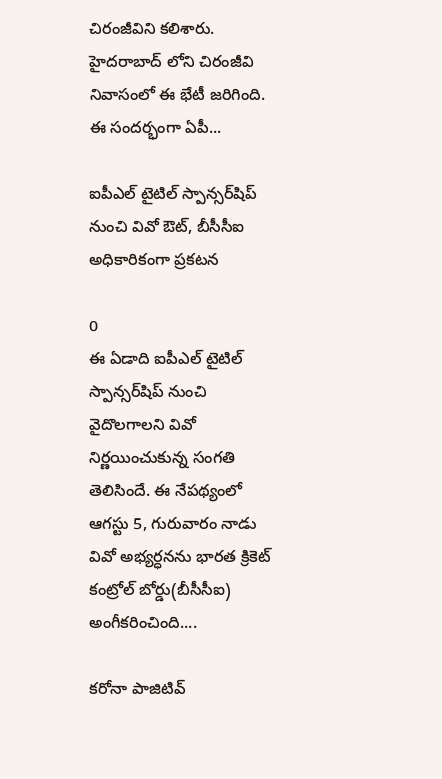చిరంజీవిని కలిశారు. హైదరాబాద్ లోని చిరంజీవి నివాసంలో ఈ భేటీ జరిగింది. ఈ సందర్భంగా ఏపీ...

ఐపీఎల్‌ టైటిల్‌ స్పాన్సర్‌షిప్‌ నుంచి వివో ఔట్, బీసీసీఐ అధికారికంగా ప్రకటన

0
ఈ ఏడాది ఐపీఎల్‌ టైటిల్‌ స్పాన్సర్‌షిప్‌ నుంచి వైదొలగాలని వివో నిర్ణయించుకున్న సంగతి తెలిసిందే. ఈ నేపథ్యంలో ఆగస్టు 5, గురువారం నాడు వివో అభ్యర్ధనను భారత క్రికెట్‌ కంట్రోల్‌ బోర్డు(బీసీసీఐ) అంగీకరించింది....

కరోనా పాజిటివ్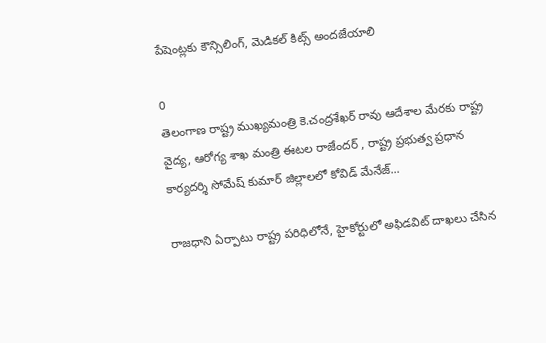పేషెంట్లకు కౌన్సిలింగ్, మెడికల్ కిట్స్ అందజేయాలి

0
తెలంగాణ రాష్ట్ర ముఖ్యమంత్రి కె.చంద్రశేఖర్ రావు ఆదేశాల మేరకు రాష్ట్ర వైద్య, ఆరోగ్య శాఖ మంత్రి ఈటల రాజేందర్ , రాష్ట్ర ప్రభుత్వ ప్రధాన కార్యదర్శి సోమేష్ కుమార్ జిల్లాలలో కోవిడ్ మేనేజ్...

రాజధాని ఏర్పాటు రాష్ట్ర పరిధిలోనే, హైకోర్టులో అఫిడవిట్‌ దాఖలు చేసిన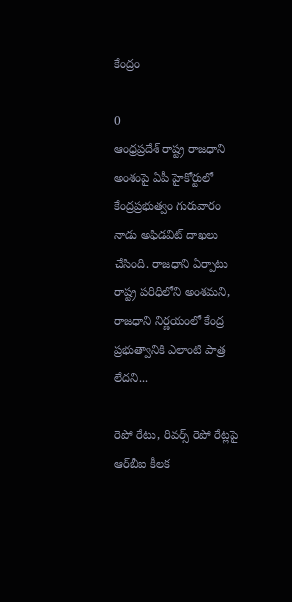కేంద్రం

0
ఆంధ్రప్రదేశ్ రాష్ట్ర రాజధాని అంశంపై ఏపీ హైకోర్టులో కేంద్రప్రభుత్వం గురువారం నాడు‌ అఫిడవిట్‌ దాఖలు చేసింది. రాజధాని ఏర్పాటు రాష్ట్ర పరిధిలోని అంశమని, రాజధాని నిర్ణయంలో కేంద్ర ప్రభుత్వానికి ఎలాంటి పాత్ర లేదని...

రెపో రేటు, రివర్స్‌ రెపో రేట్లపై ఆర్‌బీఐ కీలక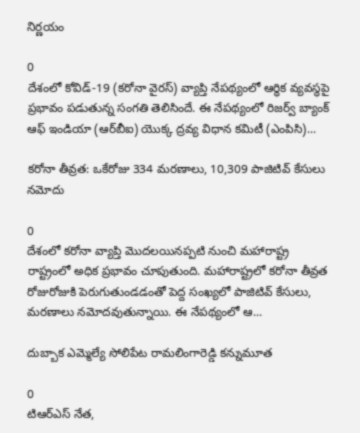నిర్ణయం

0
దేశంలో కోవిడ్-19 (కరోనా వైరస్) వ్యాప్తి నేపథ్యంలో ఆర్ధిక వ్యవస్థపై ప్రభావం పడుతున్న సంగతి తెలిసిందే. ఈ నేపథ్యంలో రిజర్వ్ బ్యాంక్ ఆఫ్ ఇండియా (ఆర్‌బీఐ) యొక్క ద్రవ్య విధాన కమిటీ (ఎంపిసి)...

కరోనా తీవ్రత: ఒకేరోజు 334 మరణాలు, 10,309 పాజిటివ్ కేసులు నమోదు

0
దేశంలో కరోనా వ్యాప్తి మొదలయినప్పటి నుంచి మహారాష్ట్ర రాష్ట్రంలో అధిక ప్రభావం చూపుతుంది. మహారాష్ట్రలో కరోనా తీవ్రత రోజురోజుకి పెరుగుతుండడంతో పెద్ద సంఖ్యలో పాజిటివ్ కేసులు, మరణాలు నమోదవుతున్నాయి. ఈ నేపథ్యంలో ఆ...

దుబ్బాక ఎమ్మెల్యే సోలిపేట రామలింగారెడ్డి కన్నుమూత

0
టిఆర్ఎస్ నేత,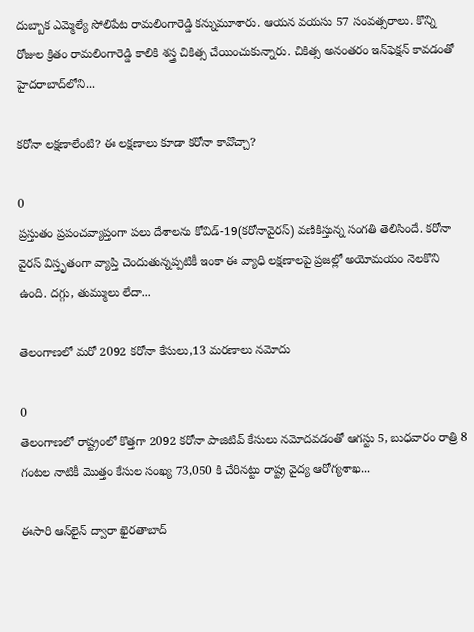దుబ్బాక ఎమ్మెల్యే సోలిపేట రామలింగారెడ్డి కన్నుమూశారు. ఆయన వయసు 57 సంవత్సరాలు. కొన్ని రోజుల క్రితం రామలింగారెడ్డి కాలికి శస్త్ర చికిత్స చేయించుకున్నారు. చికిత్స అనంతరం ఇన్‌ఫెక్షన్‌ కావడంతో హైదరాబాద్‌లోని...

కరోనా లక్షణాలేంటి? ఈ లక్షణాలు కూడా కరోనా కావొచ్చా?

0
ప్రస్తుతం ప్రపంచవ్యాప్తంగా పలు దేశాలను కోవిడ్-19(కరోనావైరస్) వణికిస్తున్న సంగతి తెలిసిందే. కరోనా వైరస్ విస్తృతంగా వ్యాప్తి చెందుతున్నప్పటికీ ఇంకా ఈ వ్యాధి లక్షణాలపై ప్రజల్లో అయోమయం నెలకొని ఉంది. దగ్గు, తుమ్ములు లేదా...

తెలంగాణలో మరో 2092 కరోనా కేసులు,13 మరణాలు నమోదు

0
తెలంగాణలో రాష్ట్రంలో కొత్తగా 2092 కరోనా పాజిటివ్ కేసులు నమోదవడంతో ఆగస్టు 5, బుధవారం రాత్రి 8 గంటల నాటికీ మొత్తం కేసుల సంఖ్య 73,050 కి చేరినట్టు రాష్ట్ర వైద్య ఆరోగ్యశాఖ...

ఈసారి ఆన్‌లైన్ ద్వారా ఖైరతాబాద్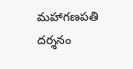మహాగణపతి దర్శనం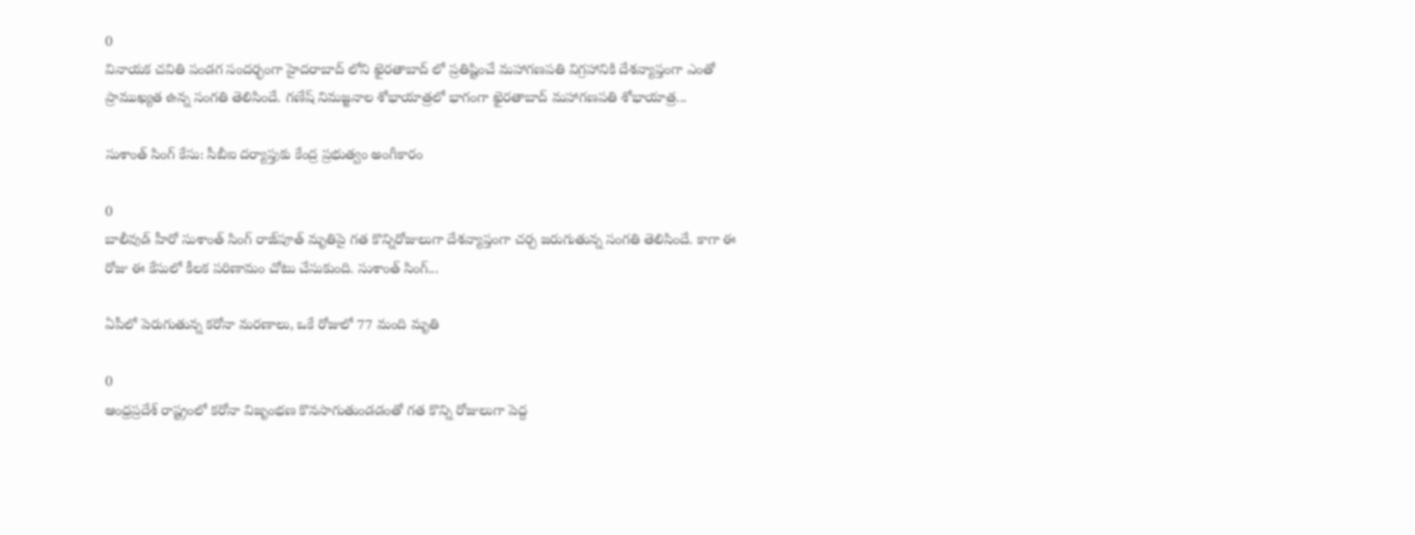0
వినాయక చవితి పండగ సందర్భంగా హైదరాబాద్ లోని ఖైరతాబాద్ లో ప్రతిష్టించే మహాగణపతి విగ్రహానికి దేశవ్యాప్తంగా ఎంతో ప్రాముఖ్యత ఉన్న సంగతి తెలిసిందే. గణేష్ నిమజ్జనాల శోభాయాత్రలో భాగంగా ఖైరతాబాద్ మహాగణపతి శోభాయాత్ర...

సుశాంత్ సింగ్ కేసు: సీబీఐ దర్యాప్తుకు కేంద్ర ప్రభుత్వం అంగీకారం

0
బాలీవుడ్‌ హీరో సుశాంత్‌ సింగ్‌ రాజ్‌పూత్‌ మృతిపై గత కొన్నిరోజులుగా దేశవ్యాప్తంగా చర్చ జరుగుతున్న సంగతి తెలిసిందే. కాగా ఈ రోజు ఈ కేసులో కీలక పరిణామం చోటు చేసుకుంది. సుశాంత్ సింగ్...

ఏపీలో పెరుగుతున్న కరోనా మరణాలు, ఒకే రోజులో 77 మంది మృతి

0
ఆంధ్రప్రదేశ్ రాష్ట్రంలో కరోనా విజృంభణ కొనసాగుతుండడంతో గత కొన్ని రోజులుగా పెద్ద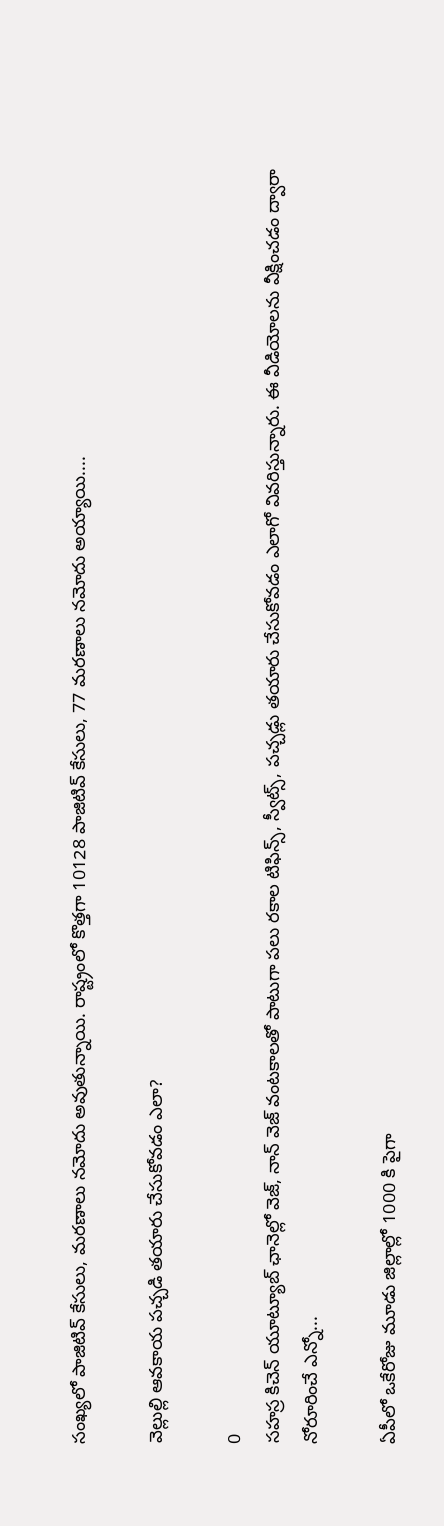సంఖ్యలో పాజిటివ్ కేసులు, మరణాలు నమోదు అవుతున్నాయి. రాష్ట్రంలో కొత్తగా 10128 పాజిటివ్ కేసులు, 77 మరణాలు నమోదు అయ్యాయి....

వెల్లుల్లి ఆవకాయ పచ్చడి తయారు చేసుకోవడం ఎలా?

0
సహస్ర కిచెన్ యూట్యూబ్ ఛానెల్లో వెజ్, నాన్ వెజ్ వంటకాలతో పాటుగా పలు రకాల టిఫిన్స్, స్వీట్స్, పచ్చడ్లు తయారు చేసుకోవడం ఎలాగో వివరిస్తున్నారు. ఈ వీడియోలను వీక్షించడం ద్వారా నోరూరించే ఎన్నో...

ఏపీలో ఒకేరోజు మూడు జిల్లాల్లో 1000 కి పైగా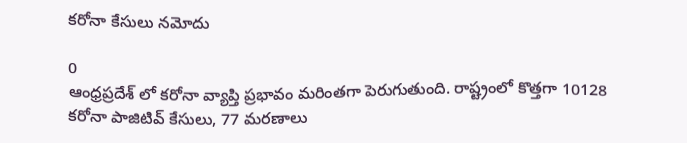కరోనా కేసులు నమోదు

0
ఆంధ్రప్రదేశ్ లో కరోనా వ్యాప్తి ప్రభావం మరింతగా పెరుగుతుంది. రాష్ట్రంలో కొత్తగా 10128 కరోనా పాజిటివ్ కేసులు, 77 మరణాలు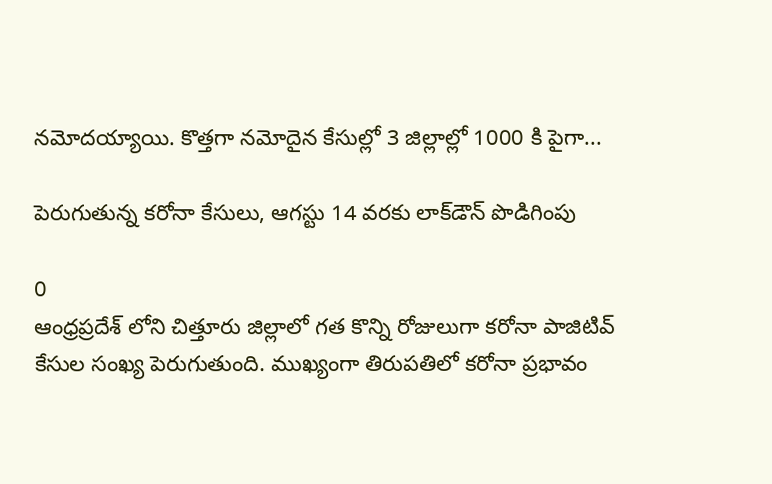నమోదయ్యాయి. కొత్తగా నమోదైన కేసుల్లో 3 జిల్లాల్లో 1000 కి పైగా...

పెరుగుతున్న కరోనా కేసులు, ఆగస్టు 14 వరకు లాక్‌డౌన్ పొడిగింపు

0
ఆంధ్రప్రదేశ్ లోని చిత్తూరు జిల్లాలో గత కొన్ని రోజులుగా కరోనా పాజిటివ్ కేసుల సంఖ్య పెరుగుతుంది. ముఖ్యంగా తిరుపతిలో కరోనా ప్రభావం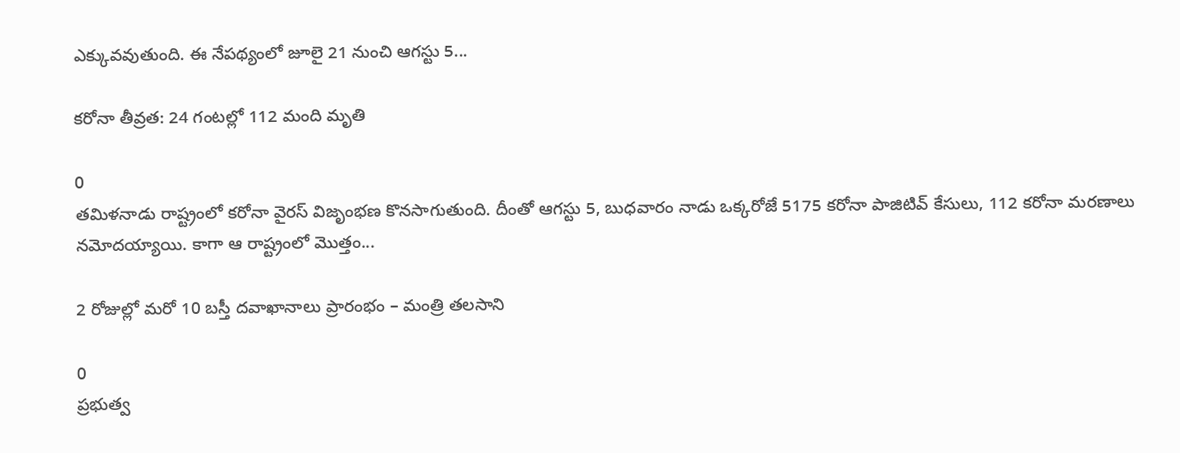ఎక్కువవుతుంది. ఈ నేపథ్యంలో జూలై 21 నుంచి ఆగస్టు 5...

కరోనా తీవ్రత: 24 గంటల్లో 112 మంది మృతి

0
తమిళనాడు రాష్ట్రంలో కరోనా వైరస్ విజృంభణ కొనసాగుతుంది. దీంతో ఆగస్టు 5, బుధవారం నాడు ఒక్కరోజే 5175 కరోనా పాజిటివ్ కేసులు, 112 కరోనా మరణాలు నమోదయ్యాయి. కాగా ఆ రాష్ట్రంలో మొత్తం...

2 రోజుల్లో మరో 10 బస్తీ దవాఖానాలు ప్రారంభం – మంత్రి తలసాని

0
ప్రభుత్వ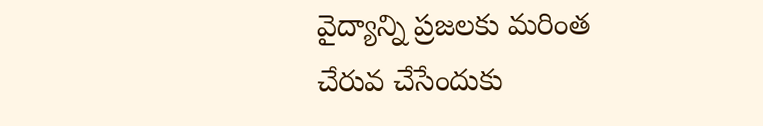వైద్యాన్ని ప్రజలకు మరింత చేరువ చేసేందుకు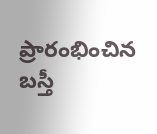ప్రారంభించిన బస్తీ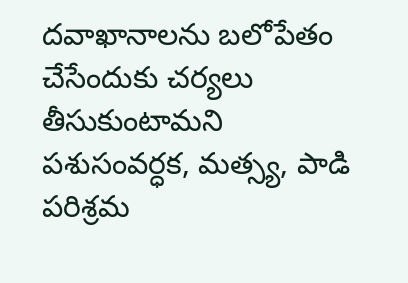దవాఖానాలను బలోపేతం చేసేందుకు చర్యలు తీసుకుంటామని పశుసంవర్ధక, మత్స్య, పాడి పరిశ్రమ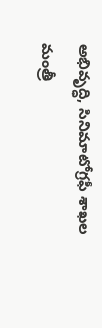అభివృద్ధి, సినిమాటోగ్రఫీ శాఖల మంత్రీ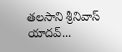తలసాని శ్రీనివాస్ యాదవ్...